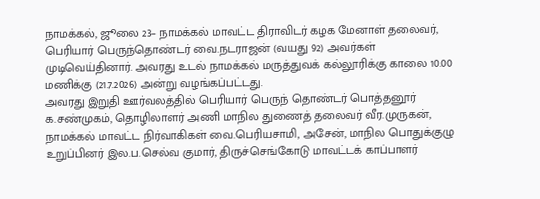நாமக்கல், ஜூலை 23– நாமக்கல் மாவட்ட திராவிடர் கழக மேனாள் தலைவர், பெரியார் பெருந்தொண்டர் வை.நடராஜன் (வயது 92) அவர்கள் முடிவெய்தினார். அவரது உடல் நாமக்கல் மருத்துவக் கல்லூரிக்கு காலை 10.00 மணிக்கு (21.7.2026) அன்று வழங்கப்பட்டது.
அவரது இறுதி ஊர்வலத்தில் பெரியார் பெருந் தொண்டர் பொத்தனூர் க.சண்முகம், தொழிலாளர் அணி மாநில துணைத் தலைவர் வீர.முருகன், நாமக்கல் மாவட்ட நிர்வாகிகள் வை.பெரியசாமி, அசேன், மாநில பொதுக்குழு உறுப்பினர் இல.ப.செல்வ குமார், திருச்செங்கோடு மாவட்டக் காப்பாளர்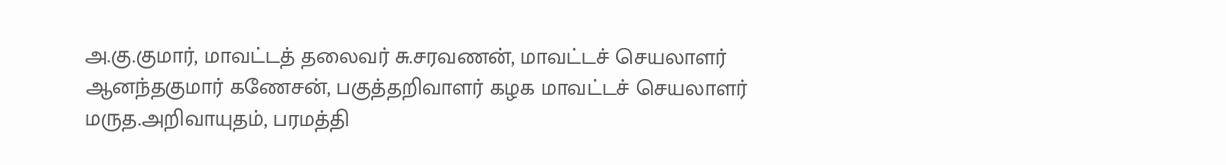அ.கு.குமார், மாவட்டத் தலைவர் சு.சரவணன், மாவட்டச் செயலாளர் ஆனந்தகுமார் கணேசன், பகுத்தறிவாளர் கழக மாவட்டச் செயலாளர் மருத.அறிவாயுதம், பரமத்தி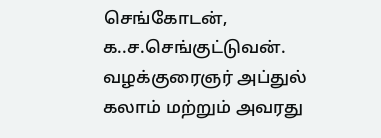செங்கோடன், க..ச.செங்குட்டுவன். வழக்குரைஞர் அப்துல் கலாம் மற்றும் அவரது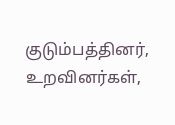குடும்பத்தினர், உறவினர்கள்,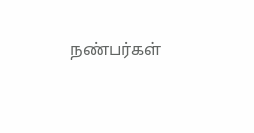நண்பர்கள்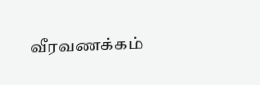வீரவணக்கம்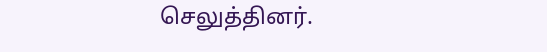செலுத்தினர்.